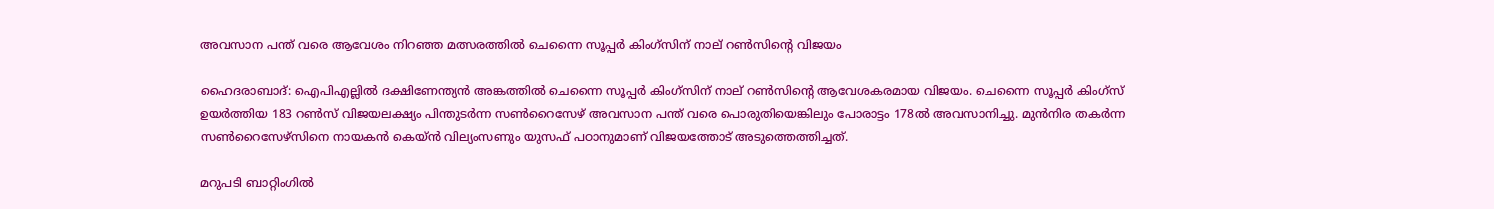അവസാന പന്ത് വരെ ആവേശം നിറഞ്ഞ മത്സരത്തില്‍ ചെന്നൈ സൂപ്പര്‍ കിംഗ്സിന് നാല് റണ്‍സിന്‍റെ വിജയം

ഹൈദരാബാദ്: ഐപിഎല്ലില്‍ ദക്ഷിണേന്ത്യന്‍ അങ്കത്തില്‍ ചെന്നൈ സൂപ്പര്‍ കിംഗ്സിന് നാല് റണ്‍സിന്‍റെ ആവേശകരമായ വിജയം. ചെന്നൈ സൂപ്പര്‍ കിംഗ്സ് ഉയര്‍ത്തിയ 183 റണ്‍സ് വിജയലക്ഷ്യം പിന്തുടര്‍ന്ന സണ്‍റൈസേഴ് അവസാന പന്ത് വരെ പൊരുതിയെങ്കിലും പോരാട്ടം 178ല്‍ അവസാനിച്ചു. മുന്‍നിര തകര്‍ന്ന സണ്‍റൈസേഴ്സിനെ നായകന്‍ കെയ്ന്‍ വില്യംസണും യുസഫ് പഠാനുമാണ് വിജയത്തോട് അടുത്തെത്തിച്ചത്.

മറുപടി ബാറ്റിംഗില്‍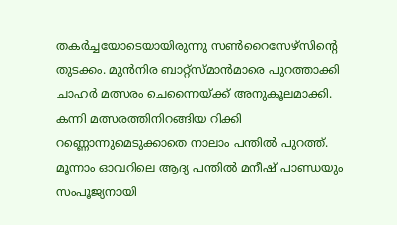തകര്‍ച്ചയോടെയായിരുന്നു സണ്‍റൈസേഴ്സിന്‍റെ തുടക്കം. മുന്‍നിര ബാറ്റ്സ്മാന്‍മാരെ പുറത്താക്കി ചാഹര്‍ മത്സരം ചെന്നൈയ്ക്ക് അനുകൂലമാക്കി. കന്നി മത്സരത്തിനിറങ്ങിയ റിക്കി റണ്ണൊന്നുമെടുക്കാതെ നാലാം പന്തില്‍ പുറത്ത്. മൂന്നാം ഓവറിലെ ആദ്യ പന്തില്‍ മനീഷ് പാണ്ഡയും സംപൂജ്യനായി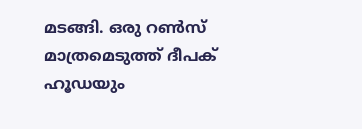മടങ്ങി. ഒരു റണ്‍സ് മാത്രമെടുത്ത് ദീപക് ഹൂഡയും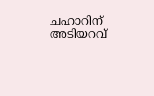ചഹാറിന് അടിയറവ്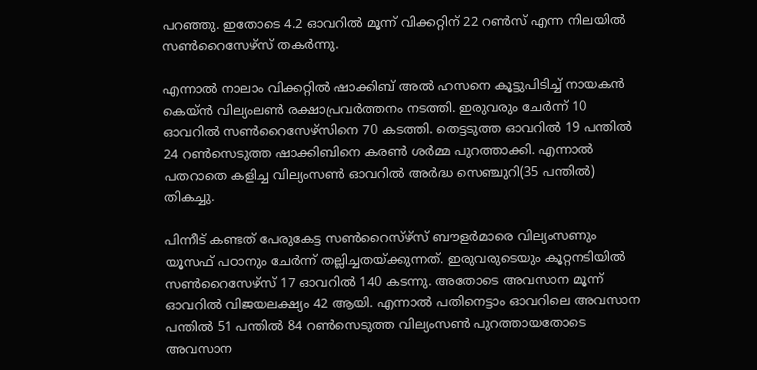പറഞ്ഞു. ഇതോടെ 4.2 ഓവറില്‍ മൂന്ന് വിക്കറ്റിന് 22 റണ്‍സ് എന്ന നിലയില്‍ സണ്‍റൈസേഴ്സ് തകര്‍ന്നു.

എന്നാല്‍ നാലാം വിക്കറ്റില്‍ ഷാക്കിബ് അല്‍ ഹസനെ കൂട്ടുപിടിച്ച് നായകന്‍ കെയ്ന്‍ വില്യംലണ്‍ രക്ഷാപ്രവര്‍ത്തനം നടത്തി. ഇരുവരും ചേര്‍ന്ന് 10 ഓവറില്‍ സണ്‍റൈസേഴ്സിനെ 70 കടത്തി. തെട്ടടുത്ത ഓവറില്‍ 19 പന്തില്‍ 24 റണ്‍സെടുത്ത ഷാക്കിബിനെ കരണ്‍ ശര്‍മ്മ പുറത്താക്കി. എന്നാല്‍ പതറാതെ കളിച്ച വില്യംസണ്‍ ഓവറില്‍ അര്‍ദ്ധ സെഞ്ചുറി(35 പന്തില്‍) തികച്ചു.

പിന്നീട് കണ്ടത് പേരുകേട്ട സണ്‍റൈസ്ഴ്സ് ബൗളര്‍മാരെ വില്യംസണും യൂസഫ് പഠാനും ചേര്‍ന്ന് തല്ലിച്ചതയ്ക്കുന്നത്. ഇരുവരുടെയും കൂറ്റനടിയില്‍ സണ്‍റൈസേഴ്സ് 17 ഓവറില്‍ 140 കടന്നു. അതോടെ അവസാന മൂന്ന് ഓവറില്‍ വിജയലക്ഷ്യം 42 ആയി. എന്നാല്‍ പതിനെട്ടാം ഓവറിലെ അവസാന പന്തില്‍ 51 പന്തില്‍ 84 റണ്‍സെടുത്ത വില്യംസണ്‍ പുറത്തായതോടെ അവസാന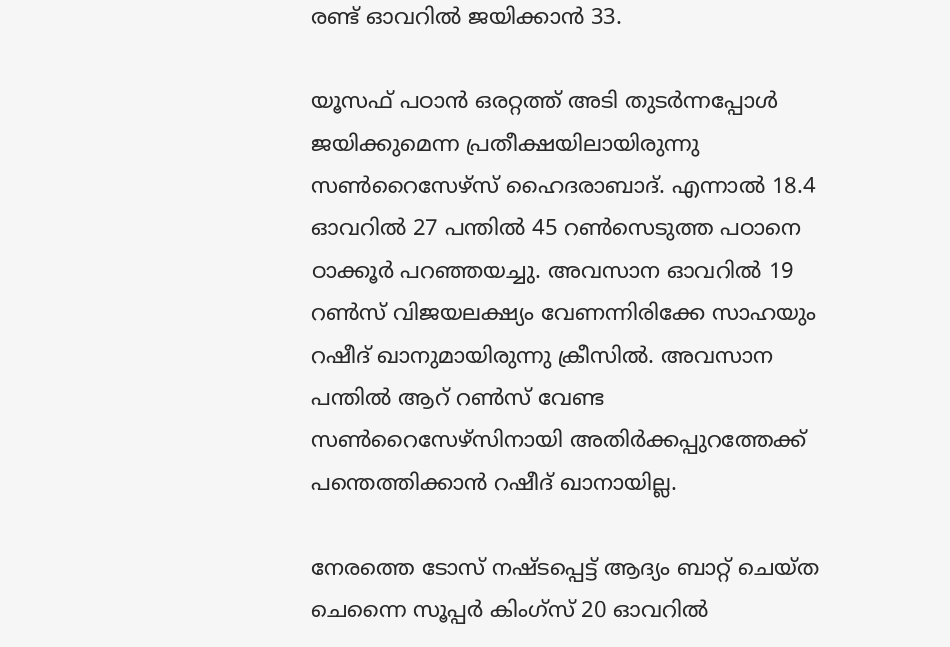രണ്ട് ഓവറില്‍ ജയിക്കാന്‍ 33.

യൂസഫ് പഠാന്‍ ഒരറ്റത്ത് അടി തുടര്‍ന്നപ്പോള്‍ ജയിക്കുമെന്ന പ്രതീക്ഷയിലായിരുന്നു സണ്‍റൈസേഴ്സ് ഹൈദരാബാദ്. എന്നാല്‍ 18.4 ഓവറില്‍ 27 പന്തില്‍ 45 റണ്‍സെടുത്ത പഠാനെ ഠാക്കൂര്‍ പറഞ്ഞയച്ചു. അവസാന ഓവറില്‍ 19 റണ്‍സ് വിജയലക്ഷ്യം വേണന്നിരിക്കേ സാഹയും റഷീദ് ഖാനുമായിരുന്നു ക്രീസില്‍. അവസാന പന്തില്‍ ആറ് റണ്‍സ് വേണ്ട സണ്‍റൈസേഴ്സിനായി അതിര്‍ക്കപ്പുറത്തേക്ക് പന്തെത്തിക്കാന്‍ റഷീദ് ഖാനായില്ല.

നേരത്തെ ടോസ് നഷ്ടപ്പെട്ട് ആദ്യം ബാറ്റ് ചെയ്ത ചെന്നൈ സൂപ്പര്‍ കിംഗ്സ് 20 ഓവറില്‍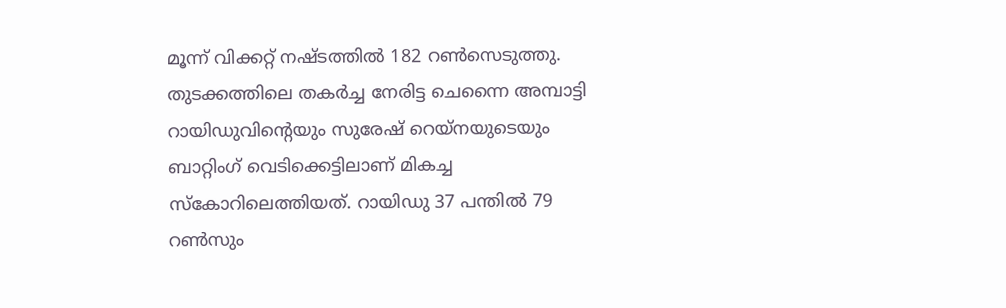മൂന്ന് വിക്കറ്റ് നഷ്ടത്തില്‍ 182 റണ്‍സെടുത്തു. തുടക്കത്തിലെ തകര്‍ച്ച നേരിട്ട ചെന്നൈ അമ്പാട്ടി റായിഡുവിന്‍റെയും സുരേഷ് റെയ്നയുടെയും ബാറ്റിംഗ് വെടിക്കെട്ടിലാണ് മികച്ച സ്കോറിലെത്തിയത്. റായിഡു 37 പന്തില്‍ 79 റണ്‍സും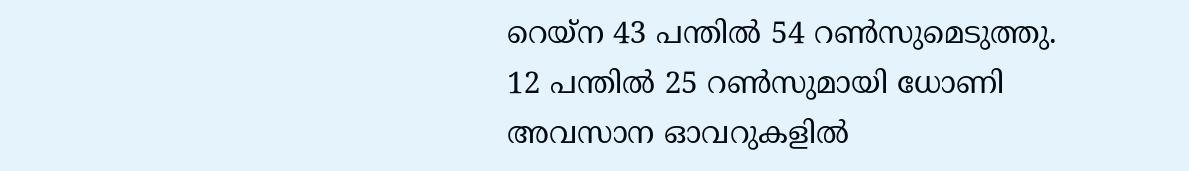റെയ്ന 43 പന്തില്‍ 54 റണ്‍സുമെടുത്തു. 12 പന്തില്‍ 25 റണ്‍സുമായി ധോണി അവസാന ഓവറുകളില്‍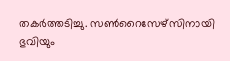തകര്‍ത്തടിച്ചു. സണ്‍റൈസേഴ്സിനായി ഭുവിയും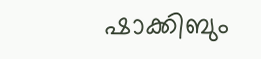ഷാക്കിബും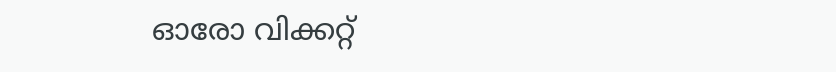ഓരോ വിക്കറ്റ്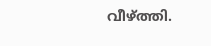വീഴ്ത്തി.